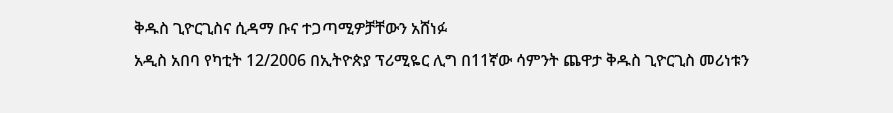ቅዱስ ጊዮርጊስና ሲዳማ ቡና ተጋጣሚዎቻቸውን አሸነፉ
አዲስ አበባ የካቲት 12/2006 በኢትዮጵያ ፕሪሚዬር ሊግ በ11ኛው ሳምንት ጨዋታ ቅዱስ ጊዮርጊስ መሪነቱን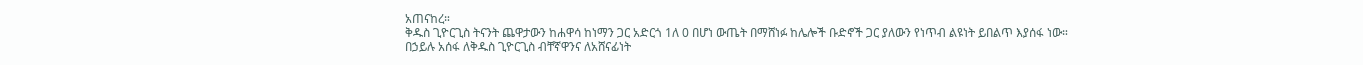አጠናከረ።
ቅዱስ ጊዮርጊስ ትናንት ጨዋታውን ከሐዋሳ ከነማን ጋር አድርጎ 1ለ 0 በሆነ ውጤት በማሸነፉ ከሌሎች ቡድኖች ጋር ያለውን የነጥብ ልዩነት ይበልጥ እያሰፋ ነው።
በኃይሉ አሰፋ ለቅዱስ ጊዮርጊስ ብቸኛዋንና ለአሸናፊነት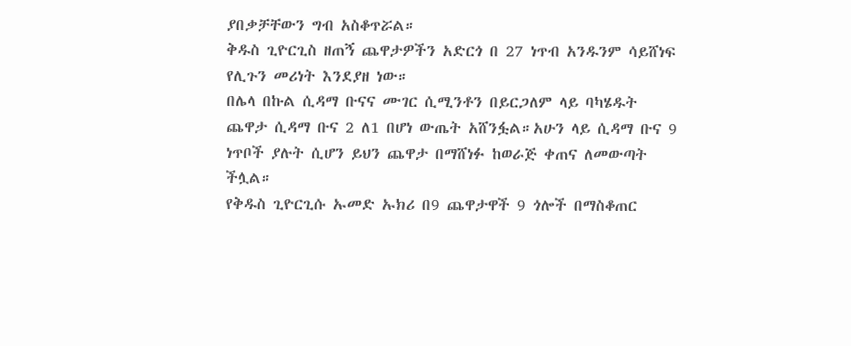ያበቃቻቸውን ግብ አስቆጥሯል።
ቅዱስ ጊዮርጊስ ዘጠኝ ጨዋታዎችን አድርጎ በ 27 ነጥብ አንዱንም ሳይሸነፍ የሊጉን መሪነት እንደያዘ ነው።
በሌላ በኩል ሲዳማ ቡናና ሙገር ሲሚንቶን በይርጋለም ላይ ባካሄዱት ጨዋታ ሲዳማ ቡና 2 ለ1 በሆነ ውጤት አሸንፏል።አሁን ላይ ሲዳማ ቡና 9 ነጥቦች ያሉት ሲሆን ይህን ጨዋታ በማሸነፉ ከወራጅ ቀጠና ለመውጣት ችሏል።
የቅዱስ ጊዮርጊሱ ኡመድ ኡክሪ በ9 ጨዋታዋች 9 ጎሎች በማስቆጠር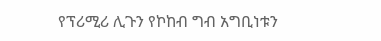የፕሪሚሪ ሊጉን የኮከብ ግብ አግቢነቱን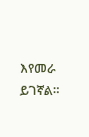እየመራ ይገኛል።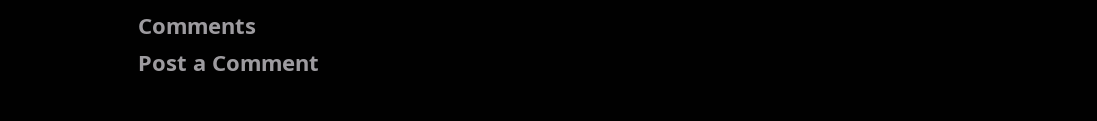Comments
Post a Comment